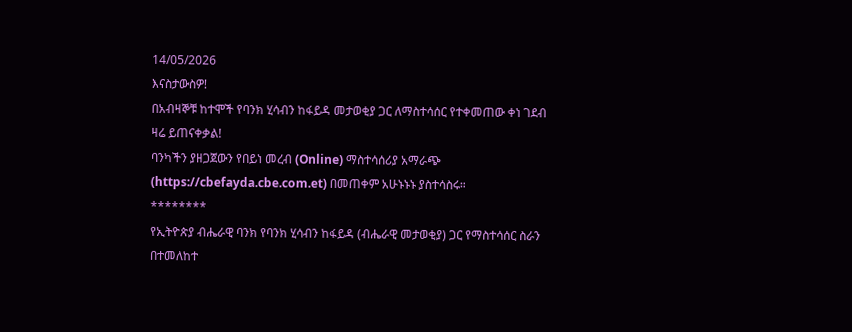14/05/2026
እናስታውስዎ!
በአብዛኞቹ ከተሞች የባንክ ሂሳብን ከፋይዳ መታወቂያ ጋር ለማስተሳሰር የተቀመጠው ቀነ ገደብ ዛሬ ይጠናቀቃል!
ባንካችን ያዘጋጀውን የበይነ መረብ (Online) ማስተሳሰሪያ አማራጭ (https://cbefayda.cbe.com.et) በመጠቀም አሁኑኑኑ ያስተሳስሩ።
********
የኢትዮጵያ ብሔራዊ ባንክ የባንክ ሂሳብን ከፋይዳ (ብሔራዊ መታወቂያ) ጋር የማስተሳሰር ስራን በተመለከተ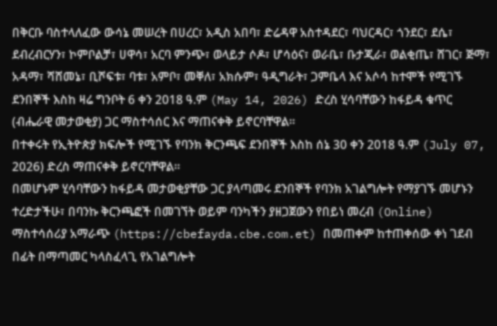በቅርቡ ባስተላለፈው ውሳኔ መሠረት በሀረር፣ አዲስ አበባ፣ ድሬዳዋ አስተዳደር፣ ባህርዳር፣ ጎንደር፣ ደሴ፣ ደብረብርሃን፣ ኮምቦልቻ፣ ሀዋሳ፣ አርባ ምንጭ፣ ወላይታ ሶዶ፣ ሆሳዕና፣ ወራቤ፣ ቡታጂራ፣ ወልቂጤ፣ ሸገር፣ ጅማ፣ አዳማ፣ ሻሸመኔ፣ ቢሾፍቱ፣ ባቱ፣ አምቦ፣ መቐለ፣ አክሱም፣ ዓዲግራት፣ ጋምቤላ እና አሶሳ ከተሞች የሚገኙ ደንበኞች እስከ ዛሬ ግንቦት 6 ቀን 2018 ዓ.ም (May 14, 2026) ድረስ ሂሳባቸውን ከፋይዳ ቁጥር (ብሔራዊ መታወቂያ) ጋር ማስተሳሰር እና ማጠናቀቅ ይኖርባቸዋል።
በተቀሩት የኢትዮጵያ ክፍሎች የሚገኙ የባንክ ቅርንጫፍ ደንበኞች እስከ ሰኔ 30 ቀን 2018 ዓ.ም (July 07, 2026) ድረስ ማጠናቀቅ ይኖርባቸዋል።
በመሆኑም ሂሳባቸውን ከፋይዳ መታወቂያቸው ጋር ያላጣመሩ ደንበኞች የባንክ አገልግሎት የማያገኙ መሆኑን ተረድታችሁ፣ በባንኩ ቅርንጫፎች በመገኘት ወይም ባንካችን ያዘጋጀውን የበይነ መረብ (Online) ማስተሳሰሪያ አማራጭ (https://cbefayda.cbe.com.et) በመጠቀም ከተጠቀሰው ቀነ ገደብ በፊት በማጣመር ካላስፈላጊ የአገልግሎት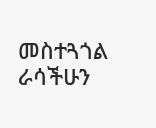መስተጓጎል ራሳችሁን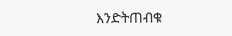እንድትጠብቁ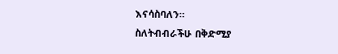እናሳስባለን።
ስለትብብራችሁ በቅድሚያ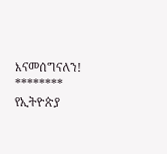እናመሰግናለን!
********
የኢትዮጵያ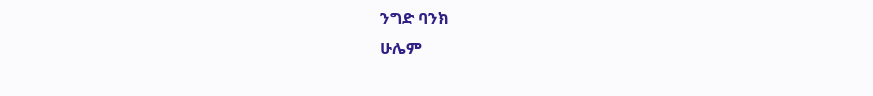ንግድ ባንክ
ሁሌም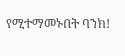የሚተማመኑበት ባንክ!